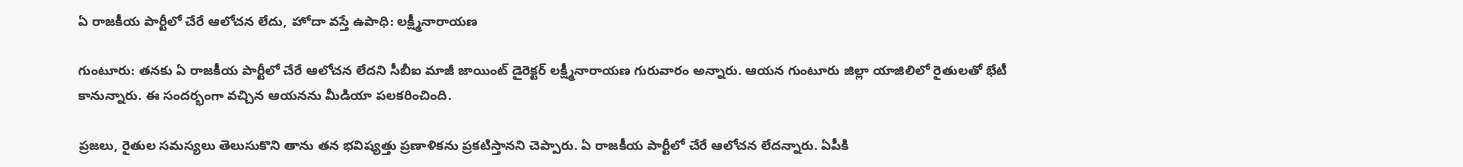ఏ రాజకీయ పార్టీలో చేరే ఆలోచన లేదు, హోదా వస్తే ఉపాధి: లక్ష్మీనారాయణ

గుంటూరు: తనకు ఏ రాజకీయ పార్టీలో చేరే ఆలోచన లేదని సీబీఐ మాజీ జాయింట్ డైరెక్టర్ లక్ష్మీనారాయణ గురువారం అన్నారు. ఆయన గుంటూరు జిల్లా యాజిలిలో రైతులతో భేటీ కానున్నారు. ఈ సందర్భంగా వచ్చిన ఆయనను మీడియా పలకరించింది.

ప్రజలు, రైతుల సమస్యలు తెలుసుకొని తాను తన భవిష్యత్తు ప్రణాళికను ప్రకటిస్తానని చెప్పారు. ఏ రాజకీయ పార్టీలో చేరే ఆలోచన లేదన్నారు. ఏపీకి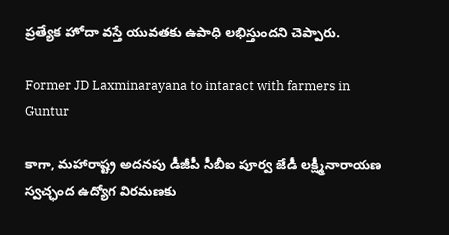ప్రత్యేక హోదా వస్తే యువతకు ఉపాధి లభిస్తుందని చెప్పారు.

Former JD Laxminarayana to intaract with farmers in Guntur

కాగా, మహారాష్ట్ర అదనపు డీజీపీ సీబీఐ పూర్వ జేడీ లక్ష్మీనారాయణ స్వచ్ఛంద ఉద్యోగ విరమణకు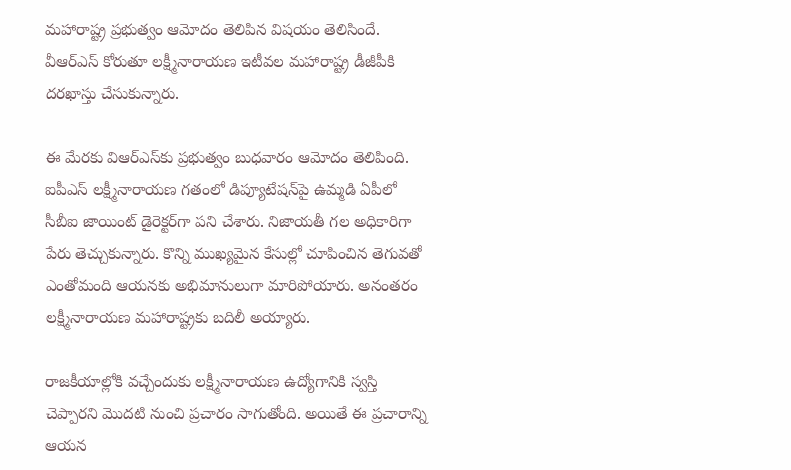మహారాష్ట్ర ప్రభుత్వం ఆమోదం తెలిపిన విషయం తెలిసిందే. వీఆర్‌ఎస్‌ కోరుతూ లక్ష్మీనారాయణ ఇటీవల మహారాష్ట్ర డీజీపీకి దరఖాస్తు చేసుకున్నారు.

ఈ మేరకు విఆర్‌ఎస్‌కు ప్రభుత్వం బుధవారం ఆమోదం తెలిపింది. ఐపీఎస్ లక్ష్మీనారాయణ గతంలో డిప్యూటేషన్‌పై ఉమ్మడి ఏపీలో సీబీఐ జాయింట్ డైరెక్టర్‌గా పని చేశారు. నిజాయతీ గల అధికారిగా పేరు తెచ్చుకున్నారు. కొన్ని ముఖ్యమైన కేసుల్లో చూపించిన తెగువతో ఎంతోమంది ఆయనకు అభిమానులుగా మారిపోయారు. అనంతరం లక్ష్మీనారాయణ మహారాష్ట్రకు బదిలీ అయ్యారు.

రాజకీయాల్లోకి వచ్చేందుకు లక్ష్మీనారాయణ ఉద్యోగానికి స్వస్తి చెప్పారని మొదటి నుంచి ప్రచారం సాగుతోంది. అయితే ఈ ప్రచారాన్ని ఆయన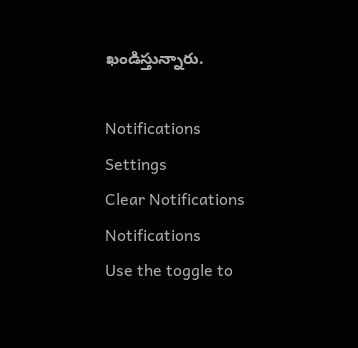ఖండిస్తున్నారు.

Notifications
Settings
Clear Notifications
Notifications
Use the toggle to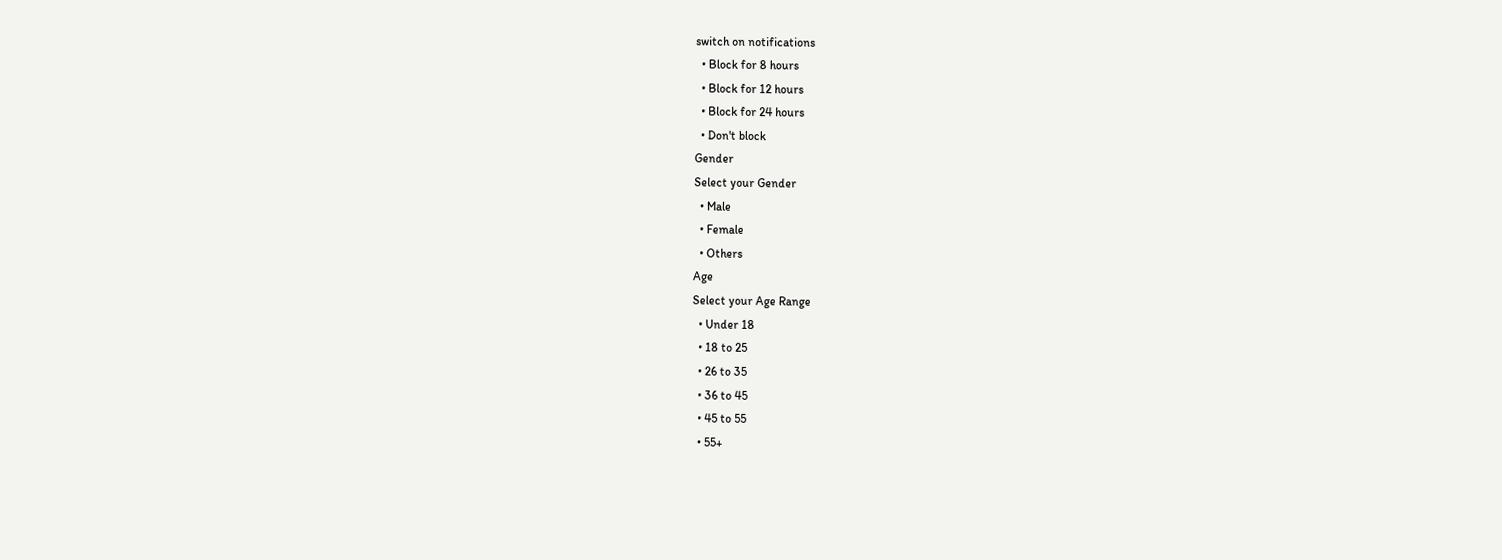switch on notifications
  • Block for 8 hours
  • Block for 12 hours
  • Block for 24 hours
  • Don't block
Gender
Select your Gender
  • Male
  • Female
  • Others
Age
Select your Age Range
  • Under 18
  • 18 to 25
  • 26 to 35
  • 36 to 45
  • 45 to 55
  • 55+